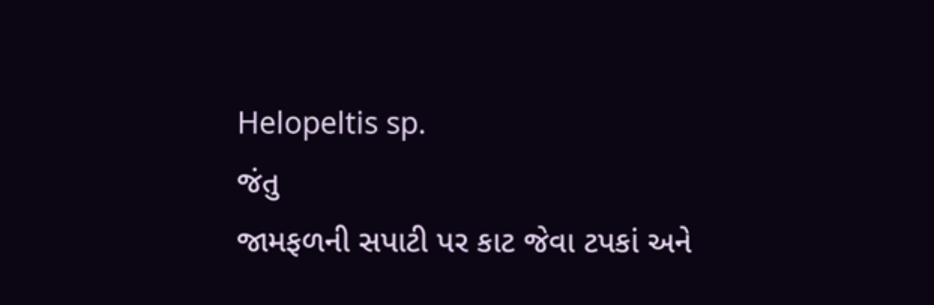Helopeltis sp.
જંતુ
જામફળની સપાટી પર કાટ જેવા ટપકાં અને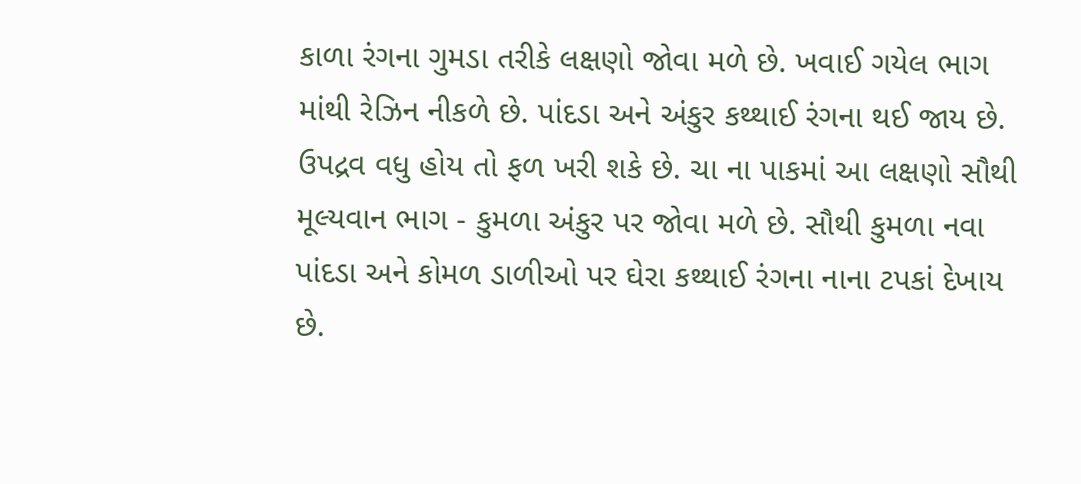કાળા રંગના ગુમડા તરીકે લક્ષણો જોવા મળે છે. ખવાઈ ગયેલ ભાગ માંથી રેઝિન નીકળે છે. પાંદડા અને અંકુર કથ્થાઈ રંગના થઈ જાય છે. ઉપદ્રવ વધુ હોય તો ફળ ખરી શકે છે. ચા ના પાકમાં આ લક્ષણો સૌથી મૂલ્યવાન ભાગ - કુમળા અંકુર પર જોવા મળે છે. સૌથી કુમળા નવા પાંદડા અને કોમળ ડાળીઓ પર ઘેરા કથ્થાઈ રંગના નાના ટપકાં દેખાય છે.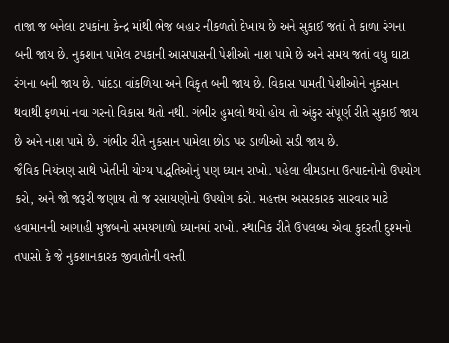તાજા જ બનેલા ટપકાંના કેન્દ્ર માંથી ભેજ બહાર નીકળતો દેખાય છે અને સુકાઈ જતાં તે કાળા રંગના બની જાય છે. નુકશાન પામેલ ટપકાની આસપાસની પેશીઓ નાશ પામે છે અને સમય જતાં વધુ ઘાટા રંગના બની જાય છે. પાંદડા વાંકળિયા અને વિકૃત બની જાય છે. વિકાસ પામતી પેશીઓને નુકસાન થવાથી ફળમાં નવા ગરનો વિકાસ થતો નથી. ગંભીર હુમલો થયો હોય તો અંકુર સંપૂર્ણ રીતે સુકાઈ જાય છે અને નાશ પામે છે. ગંભીર રીતે નુકસાન પામેલા છોડ પર ડાળીઓ સડી જાય છે.
જૈવિક નિયંત્રણ સાથે ખેતીની યોગ્ય પદ્ધતિઓનું પણ ધ્યાન રાખો. પહેલા લીમડાના ઉત્પાદનોનો ઉપયોગ કરો, અને જો જરૂરી જણાય તો જ રસાયણોનો ઉપયોગ કરો. મહત્તમ અસરકારક સારવાર માટે હવામાનની આગાહી મુજબનો સમયગાળો ધ્યાનમાં રાખો. સ્થાનિક રીતે ઉપલબ્ધ એવા કુદરતી દુશ્મનો તપાસો કે જે નુકશાનકારક જીવાતોની વસ્તી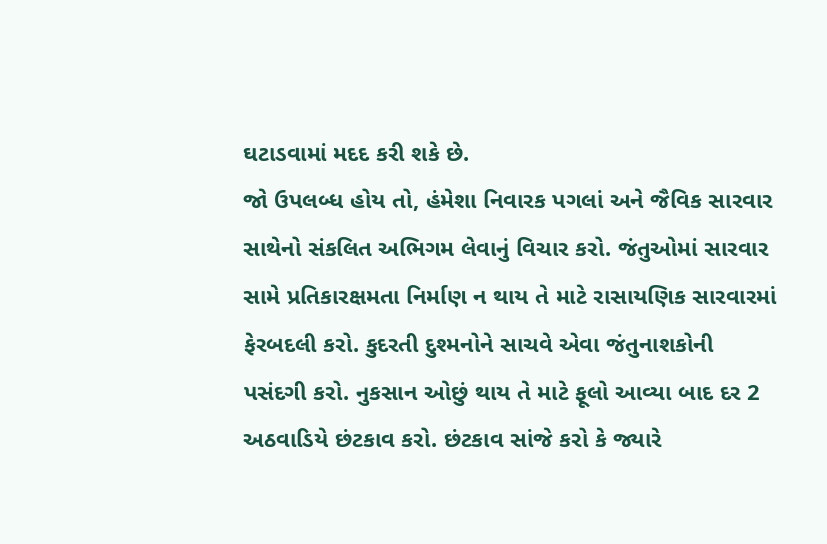ઘટાડવામાં મદદ કરી શકે છે.
જો ઉપલબ્ધ હોય તો, હંમેશા નિવારક પગલાં અને જૈવિક સારવાર સાથેનો સંકલિત અભિગમ લેવાનું વિચાર કરો. જંતુઓમાં સારવાર સામે પ્રતિકારક્ષમતા નિર્માણ ન થાય તે માટે રાસાયણિક સારવારમાં ફેરબદલી કરો. કુદરતી દુશ્મનોને સાચવે એવા જંતુનાશકોની પસંદગી કરો. નુકસાન ઓછું થાય તે માટે ફૂલો આવ્યા બાદ દર 2 અઠવાડિયે છંટકાવ કરો. છંટકાવ સાંજે કરો કે જ્યારે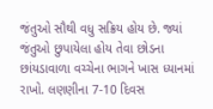જંતુઓ સૌથી વધુ સક્રિય હોય છે. જ્યાં જંતુઓ છુપાયેલા હોય તેવા છોડના છાંયડાવાળા વચ્ચેના ભાગને ખાસ ધ્યાનમાં રાખો. લણણીના 7-10 દિવસ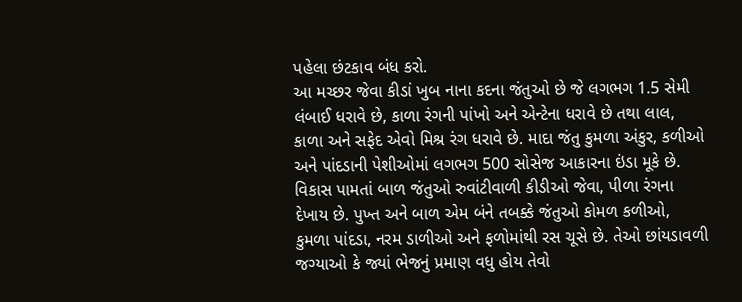પહેલા છંટકાવ બંધ કરો.
આ મચ્છર જેવા કીડાં ખુબ નાના કદના જંતુઓ છે જે લગભગ 1.5 સેમી લંબાઈ ધરાવે છે, કાળા રંગની પાંખો અને એન્ટેના ધરાવે છે તથા લાલ, કાળા અને સફેદ એવો મિશ્ર રંગ ધરાવે છે. માદા જંતુ કુમળા અંકુર, કળીઓ અને પાંદડાની પેશીઓમાં લગભગ 500 સોસેજ આકારના ઇંડા મૂકે છે. વિકાસ પામતાં બાળ જંતુઓ રુવાંટીવાળી કીડીઓ જેવા, પીળા રંગના દેખાય છે. પુખ્ત અને બાળ એમ બંને તબક્કે જંતુઓ કોમળ કળીઓ, કુમળા પાંદડા, નરમ ડાળીઓ અને ફળોમાંથી રસ ચૂસે છે. તેઓ છાંયડાવળી જગ્યાઓ કે જ્યાં ભેજનું પ્રમાણ વધુ હોય તેવો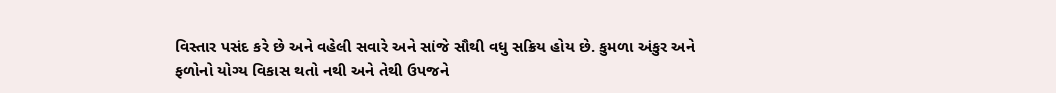વિસ્તાર પસંદ કરે છે અને વહેલી સવારે અને સાંજે સૌથી વધુ સક્રિય હોય છે. કુમળા અંકુર અને ફળોનો યોગ્ય વિકાસ થતો નથી અને તેથી ઉપજને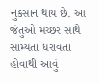નુકસાન થાય છે. આ જંતુઓ મચ્છર સાથે સામ્યતા ધરાવતા હોવાથી આવું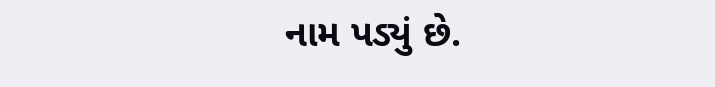નામ પડ્યું છે.